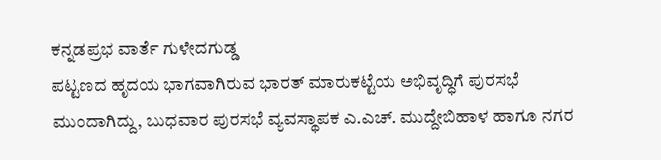ಕನ್ನಡಪ್ರಭ ವಾರ್ತೆ ಗುಳೇದಗುಡ್ಡ
ಪಟ್ಟಣದ ಹೃದಯ ಭಾಗವಾಗಿರುವ ಭಾರತ್ ಮಾರುಕಟ್ಟೆಯ ಅಭಿವೃದ್ಧಿಗೆ ಪುರಸಭೆ ಮುಂದಾಗಿದ್ದು, ಬುಧವಾರ ಪುರಸಭೆ ವ್ಯವಸ್ಥಾಪಕ ಎ.ಎಚ್. ಮುದ್ದೇಬಿಹಾಳ ಹಾಗೂ ನಗರ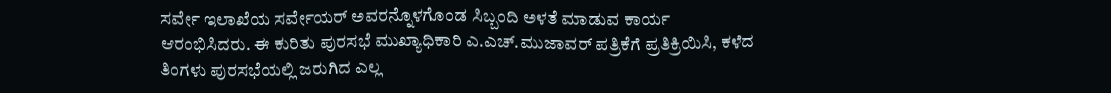ಸರ್ವೇ ಇಲಾಖೆಯ ಸರ್ವೇಯರ್ ಅವರನ್ನೊಳಗೊಂಡ ಸಿಬ್ಬಂದಿ ಅಳತೆ ಮಾಡುವ ಕಾರ್ಯ ಆರಂಭಿಸಿದರು. ಈ ಕುರಿತು ಪುರಸಭೆ ಮುಖ್ಯಾಧಿಕಾರಿ ಎ.ಎಚ್.ಮುಜಾವರ್ ಪತ್ರಿಕೆಗೆ ಪ್ರತಿಕ್ರಿಯಿಸಿ, ಕಳೆದ ತಿಂಗಳು ಪುರಸಭೆಯಲ್ಲಿ ಜರುಗಿದ ಎಲ್ಲ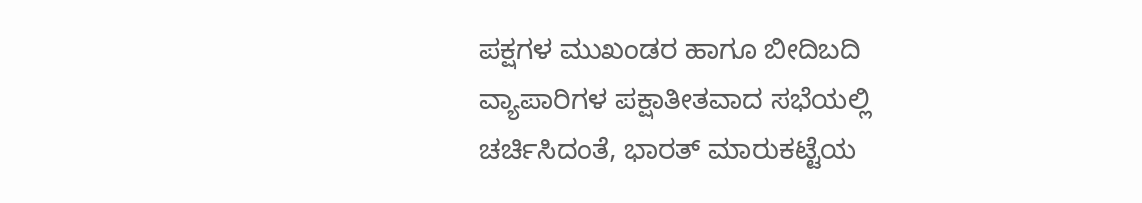ಪಕ್ಷಗಳ ಮುಖಂಡರ ಹಾಗೂ ಬೀದಿಬದಿ ವ್ಯಾಪಾರಿಗಳ ಪಕ್ಷಾತೀತವಾದ ಸಭೆಯಲ್ಲಿ ಚರ್ಚಿಸಿದಂತೆ, ಭಾರತ್ ಮಾರುಕಟ್ಟೆಯ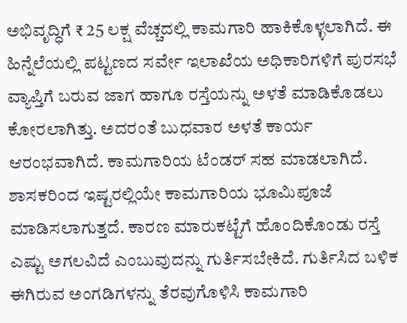ಅಭಿವೃದ್ಧಿಗೆ ₹ 25 ಲಕ್ಷ ವೆಚ್ಚದಲ್ಲಿ ಕಾಮಗಾರಿ ಹಾಕಿಕೊಳ್ಳಲಾಗಿದೆ. ಈ ಹಿನ್ನೆಲೆಯಲ್ಲಿ ಪಟ್ಟಣದ ಸರ್ವೇ ಇಲಾಖೆಯ ಅಧಿಕಾರಿಗಳಿಗೆ ಪುರಸಭೆ ವ್ಯಾಪ್ತಿಗೆ ಬರುವ ಜಾಗ ಹಾಗೂ ರಸ್ತೆಯನ್ನು ಅಳತೆ ಮಾಡಿಕೊಡಲು ಕೋರಲಾಗಿತ್ತು. ಅದರಂತೆ ಬುಧವಾರ ಅಳತೆ ಕಾರ್ಯ ಆರಂಭವಾಗಿದೆ. ಕಾಮಗಾರಿಯ ಟೆಂಡರ್ ಸಹ ಮಾಡಲಾಗಿದೆ. ಶಾಸಕರಿಂದ ಇಷ್ಟರಲ್ಲಿಯೇ ಕಾಮಗಾರಿಯ ಭೂಮಿಪೂಜೆ ಮಾಡಿಸಲಾಗುತ್ತದೆ. ಕಾರಣ ಮಾರುಕಟ್ಟೆಗೆ ಹೊಂದಿಕೊಂಡು ರಸ್ತೆ ಎಷ್ಟು ಅಗಲವಿದೆ ಎಂಬುವುದನ್ನು ಗುರ್ತಿಸಬೇಕಿದೆ. ಗುರ್ತಿಸಿದ ಬಳಿಕ ಈಗಿರುವ ಅಂಗಡಿಗಳನ್ನು ತೆರವುಗೊಳಿಸಿ ಕಾಮಗಾರಿ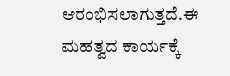ಆರಂಭಿಸಲಾಗುತ್ತದೆ.ಈ ಮಹತ್ವದ ಕಾರ್ಯಕ್ಕೆ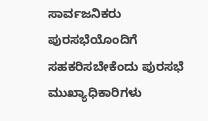ಸಾರ್ವಜನಿಕರು ಪುರಸಭೆಯೊಂದಿಗೆ ಸಹಕರಿಸಬೇಕೆಂದು ಪುರಸಭೆ ಮುಖ್ಯಾಧಿಕಾರಿಗಳು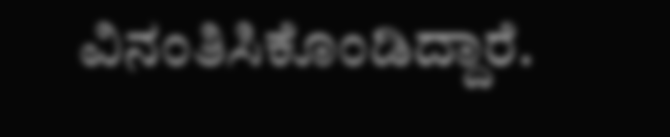ವಿನಂತಿಸಿಕೊಂಡಿದ್ದಾರೆ.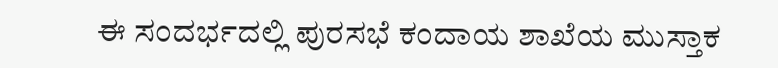ಈ ಸಂದರ್ಭದಲ್ಲಿ ಪುರಸಭೆ ಕಂದಾಯ ಶಾಖೆಯ ಮುಸ್ತಾಕ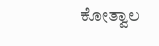ಕೋತ್ವಾಲ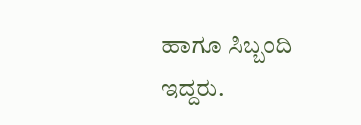ಹಾಗೂ ಸಿಬ್ಬಂದಿ ಇದ್ದರು.